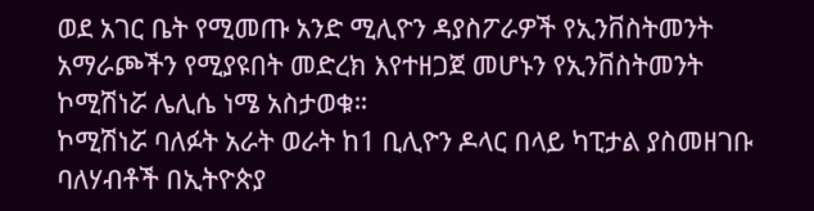ወደ አገር ቤት የሚመጡ አንድ ሚሊዮን ዳያስፖራዎች የኢንቨስትመንት አማራጮችን የሚያዩበት መድረክ እየተዘጋጀ መሆኑን የኢንቨስትመንት ኮሚሽነሯ ሌሊሴ ነሜ አስታወቁ።
ኮሚሽነሯ ባለፉት አራት ወራት ከ1 ቢሊዮን ዶላር በላይ ካፒታል ያስመዘገቡ ባለሃብቶች በኢትዮጵያ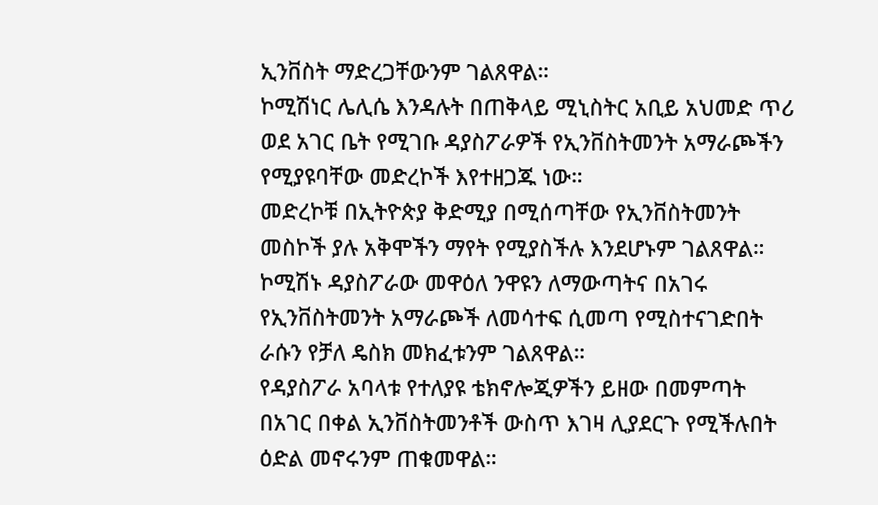ኢንቨስት ማድረጋቸውንም ገልጸዋል።
ኮሚሽነር ሌሊሴ እንዳሉት በጠቅላይ ሚኒስትር አቢይ አህመድ ጥሪ ወደ አገር ቤት የሚገቡ ዳያስፖራዎች የኢንቨስትመንት አማራጮችን የሚያዩባቸው መድረኮች እየተዘጋጁ ነው።
መድረኮቹ በኢትዮጵያ ቅድሚያ በሚሰጣቸው የኢንቨስትመንት መስኮች ያሉ አቅሞችን ማየት የሚያስችሉ እንደሆኑም ገልጸዋል።
ኮሚሽኑ ዳያስፖራው መዋዕለ ንዋዩን ለማውጣትና በአገሩ የኢንቨስትመንት አማራጮች ለመሳተፍ ሲመጣ የሚስተናገድበት ራሱን የቻለ ዴስክ መክፈቱንም ገልጸዋል።
የዳያስፖራ አባላቱ የተለያዩ ቴክኖሎጂዎችን ይዘው በመምጣት በአገር በቀል ኢንቨስትመንቶች ውስጥ እገዛ ሊያደርጉ የሚችሉበት ዕድል መኖሩንም ጠቁመዋል።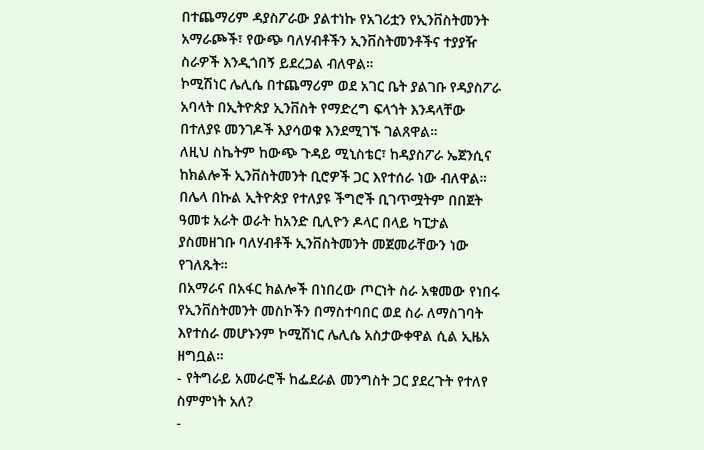በተጨማሪም ዳያስፖራው ያልተነኩ የአገሪቷን የኢንቨስትመንት አማራጮች፣ የውጭ ባለሃብቶችን ኢንቨስትመንቶችና ተያያዥ ስራዎች እንዲጎበኝ ይደረጋል ብለዋል።
ኮሚሽነር ሌሊሴ በተጨማሪም ወደ አገር ቤት ያልገቡ የዳያስፖራ አባላት በኢትዮጵያ ኢንቨስት የማድረግ ፍላጎት እንዳላቸው በተለያዩ መንገዶች እያሳወቁ እንደሚገኙ ገልጸዋል።
ለዚህ ስኬትም ከውጭ ጉዳይ ሚኒስቴር፣ ከዳያስፖራ ኤጀንሲና ከክልሎች ኢንቨስትመንት ቢሮዎች ጋር እየተሰራ ነው ብለዋል።
በሌላ በኩል ኢትዮጵያ የተለያዩ ችግሮች ቢገጥሟትም በበጀት ዓመቱ አራት ወራት ከአንድ ቢሊዮን ዶላር በላይ ካፒታል ያስመዘገቡ ባለሃብቶች ኢንቨስትመንት መጀመራቸውን ነው የገለጹት።
በአማራና በአፋር ክልሎች በነበረው ጦርነት ስራ አቁመው የነበሩ የኢንቨስትመንት መስኮችን በማስተባበር ወደ ስራ ለማስገባት እየተሰራ መሆኑንም ኮሚሽነር ሌሊሴ አስታውቀዋል ሲል ኢዜአ ዘግቧል።
- የትግራይ አመራሮች ከፌደራል መንግስት ጋር ያደረጉት የተለየ ስምምነት አለ?
-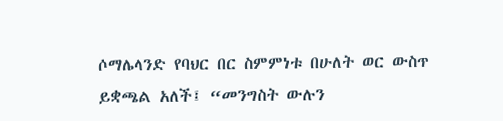ሶማሌላንድ የባህር በር ስምምነቱ በሁለት ወር ውስጥ ይቋጫል አለች፤ “መንግስት ውሉን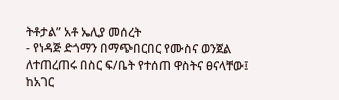ትቶታል” አቶ ኤሊያ መሰረት
- የነዳጅ ድጎማን በማጭበርበር የሙስና ወንጀል ለተጠረጠሩ በስር ፍ/ቤት የተሰጠ ዋስትና ፀናላቸው፤ ከአገር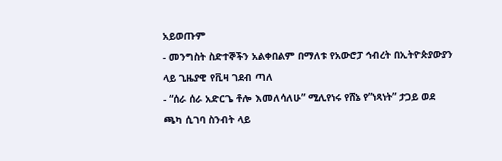አይወጡም
- መንግስት ስድተኞችን አልቀበልም በማለቱ የአውሮፓ ኅብረት በኢትዮጵያውያን ላይ ጊዜያዊ የቪዛ ገደብ ጣለ
- “ሰራ ሰራ አድርጌ ቶሎ እመለሳለሁ” ሚሊየነሩ የሸኔ የ”ነጻነት” ታጋይ ወደ ጫካ ሲገባ ስንብት ላይ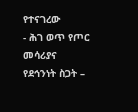የተናገረው
- ሕገ ወጥ የጦር መሳሪያና የደኅንነት ስጋት –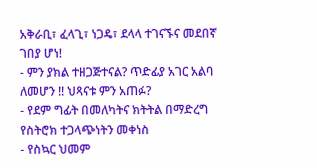አቅራቢ፣ ፈላጊ፣ ነጋዴ፣ ደላላ ተገናኙና መደበኛ ገበያ ሆነ!
- ምን ያክል ተዘጋጅተናል? ጥድፊያ አገር አልባ ለመሆን !! ህጻናቱ ምን አጠፉ?
- የደም ግፊት በመለካትና ክትትል በማድረግ የስትሮክ ተጋላጭነትን መቀነስ
- የስኳር ህመም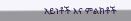አይነቶች እና ምልክቶች